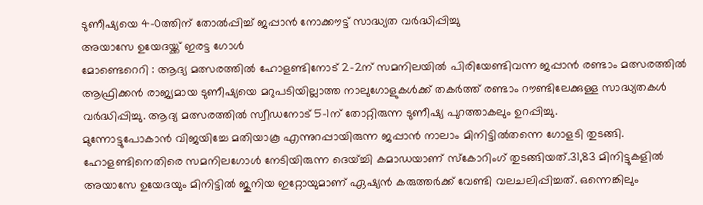ടുണീഷ്യയെ 4-0ത്തിന് തോൽപ്പിച്ച് ജപ്പാൻ നോക്കൗട്ട് സാദ്ധ്യത വർദ്ധിപ്പിച്ചു
അയാസേ ഉയേദയ്ക്ക് ഇരട്ട ഗോൾ
മോണ്ടെറെറി : ആദ്യ മത്സരത്തിൽ ഹോളണ്ടിനോട് 2-2ന് സമനിലയിൽ പിരിയേണ്ടിവന്ന ജപ്പാൻ രണ്ടാം മത്സരത്തിൽ ആഫ്രിക്കൻ രാജ്യമായ ടുണീഷ്യയെ മറുപടിയില്ലാത്ത നാലുഗോളുകൾക്ക് തകർത്ത് രണ്ടാം റൗണ്ടിലേക്കുള്ള സാദ്ധ്യതകൾ വർദ്ധിപ്പിച്ചു. ആദ്യ മത്സരത്തിൽ സ്വീഡനോട് 5-1ന് തോറ്റിരുന്ന ടുണീഷ്യ പുറത്താകലും ഉറപ്പിച്ചു.
മുന്നോട്ടുപോകാൻ വിജയിച്ചേ മതിയാകൂ എന്നുറപ്പായിരുന്ന ജപ്പാൻ നാലാം മിനിട്ടിൽതന്നെ ഗോളടി തുടങ്ങി. ഹോളണ്ടിനെതിരെ സമനിലഗോൾ നേടിയിരുന്ന ദെയ്ച്ചി കമാഡയാണ് സ്കോറിംഗ് തുടങ്ങിയത്.31,83 മിനിട്ടുകളിൽ അയാസേ ഉയേദയും മിനിട്ടിൽ ജുനിയ ഇറ്റോയുമാണ് ഏഷ്യൻ കരുത്തർക്ക് വേണ്ടി വലചലിപ്പിച്ചത്. ഒന്നെങ്കിലും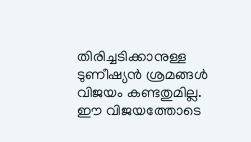തിരിച്ചടിക്കാനുള്ള ടുണീഷ്യൻ ശ്രമങ്ങൾ വിജയം കണ്ടതുമില്ല.
ഈ വിജയത്തോടെ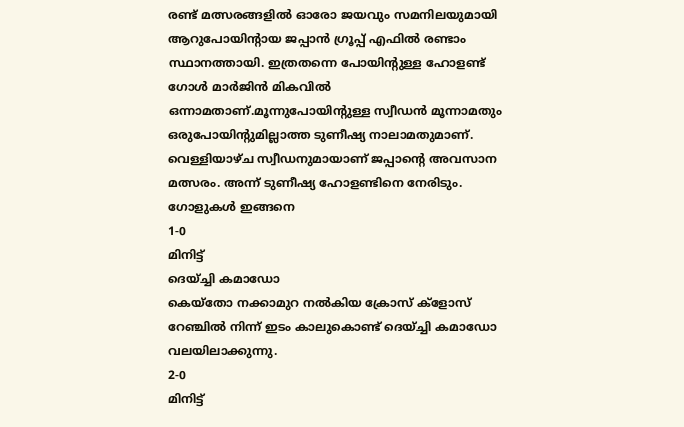രണ്ട് മത്സരങ്ങളിൽ ഓരോ ജയവും സമനിലയുമായി ആറുപോയിന്റായ ജപ്പാൻ ഗ്രൂപ്പ് എഫിൽ രണ്ടാം സ്ഥാനത്തായി. ഇത്രതന്നെ പോയിന്റുള്ള ഹോളണ്ട് ഗോൾ മാർജിൻ മികവിൽ ഒന്നാമതാണ്.മൂന്നുപോയിന്റുള്ള സ്വീഡൻ മൂന്നാമതും ഒരുപോയിന്റുമില്ലാത്ത ടുണീഷ്യ നാലാമതുമാണ്. വെള്ളിയാഴ്ച സ്വീഡനുമായാണ് ജപ്പാന്റെ അവസാന മത്സരം. അന്ന് ടുണീഷ്യ ഹോളണ്ടിനെ നേരിടും.
ഗോളുകൾ ഇങ്ങനെ
1-0
മിനിട്ട്
ദെയ്ച്ചി കമാഡോ
കെയ്തോ നക്കാമുറ നൽകിയ ക്രോസ് ക്ളോസ് റേഞ്ചിൽ നിന്ന് ഇടം കാലുകൊണ്ട് ദെയ്ച്ചി കമാഡോ വലയിലാക്കുന്നു.
2-0
മിനിട്ട്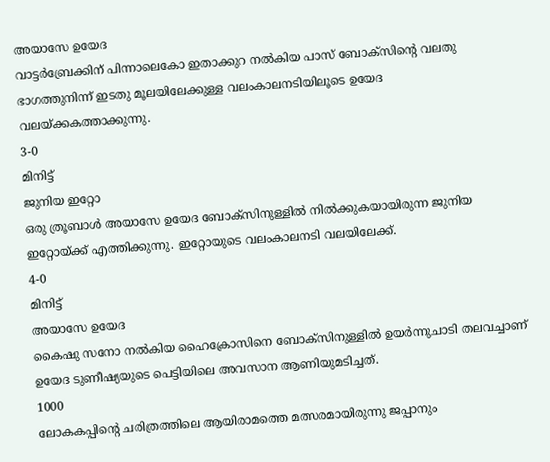അയാസേ ഉയേദ
വാട്ടർബ്രേക്കിന് പിന്നാലെകോ ഇതാക്കുറ നൽകിയ പാസ് ബോക്സിന്റെ വലതു ഭാഗത്തുനിന്ന് ഇടതു മൂലയിലേക്കുള്ള വലംകാലനടിയിലൂടെ ഉയേദ വലയ്ക്കകത്താക്കുന്നു.
3-0
മിനിട്ട്
ജുനിയ ഇറ്റോ
ഒരു ത്രൂബാൾ അയാസേ ഉയേദ ബോക്സിനുള്ളിൽ നിൽക്കുകയായിരുന്ന ജുനിയ ഇറ്റോയ്ക്ക് എത്തിക്കുന്നു. ഇറ്റോയുടെ വലംകാലനടി വലയിലേക്ക്.
4-0
മിനിട്ട്
അയാസേ ഉയേദ
കൈഷു സനോ നൽകിയ ഹൈക്രോസിനെ ബോക്സിനുള്ളിൽ ഉയർന്നുചാടി തലവച്ചാണ് ഉയേദ ടുണീഷ്യയുടെ പെട്ടിയിലെ അവസാന ആണിയുമടിച്ചത്.
1000
ലോകകപ്പിന്റെ ചരിത്രത്തിലെ ആയിരാമത്തെ മത്സരമായിരുന്നു ജപ്പാനും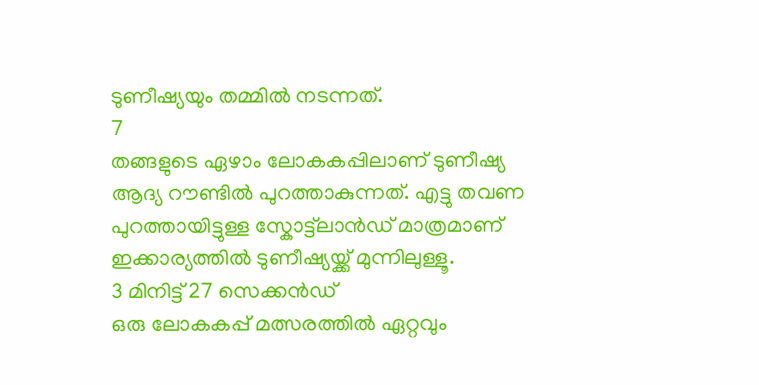ടുണീഷ്യയും തമ്മിൽ നടന്നത്.
7
തങ്ങളുടെ ഏഴാം ലോകകപ്പിലാണ് ടുണീഷ്യ ആദ്യ റൗണ്ടിൽ പുറത്താകുന്നത്. എട്ടു തവണ പുറത്തായിട്ടുള്ള സ്കോട്ട്ലാൻഡ് മാത്രമാണ് ഇക്കാര്യത്തിൽ ടുണീഷ്യയ്ക്ക് മുന്നിലുള്ളൂ.
3 മിനിട്ട് 27 സെക്കൻഡ്
ഒരു ലോകകപ്പ് മത്സരത്തിൽ ഏറ്റവും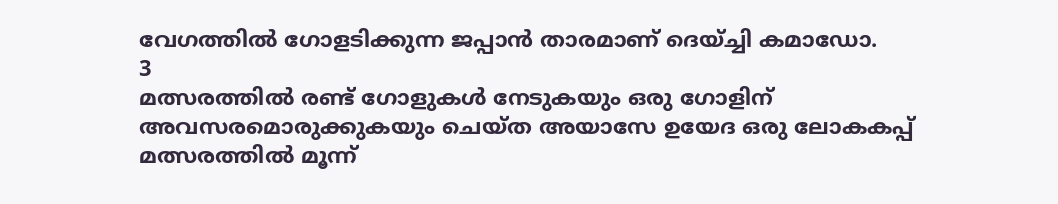വേഗത്തിൽ ഗോളടിക്കുന്ന ജപ്പാൻ താരമാണ് ദെയ്ച്ചി കമാഡോ.
3
മത്സരത്തിൽ രണ്ട് ഗോളുകൾ നേടുകയും ഒരു ഗോളിന് അവസരമൊരുക്കുകയും ചെയ്ത അയാസേ ഉയേദ ഒരു ലോകകപ്പ് മത്സരത്തിൽ മൂന്ന്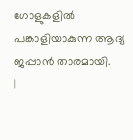ഗോളുകളിൽ പങ്കാളിയാകുന്ന ആദ്യ ജപ്പാൻ താരമായി.
|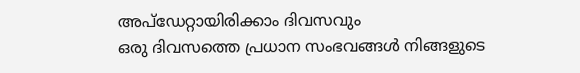അപ്ഡേറ്റായിരിക്കാം ദിവസവും
ഒരു ദിവസത്തെ പ്രധാന സംഭവങ്ങൾ നിങ്ങളുടെ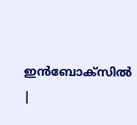ഇൻബോക്സിൽ |